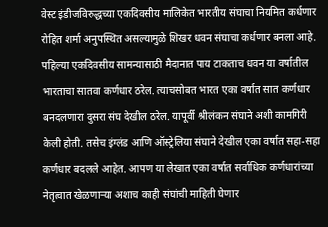वेस्ट इंडीजविरुद्धच्या एकदिवसीय मालिकेत भारतीय संघाचा नियमित कर्धणार रोहित शर्मा अनुपस्थित असल्यामुळे शिखर धवन संघाचा कर्धणार बनला आहे. पहिल्या एकदिवसीय सामन्यासाठी मैदानात पाय टाकताच धवन या वर्षातील भारताचा सातवा कर्णधार ठरेल. त्याचसोबत भारत एका वर्षात सात कर्णधार बनदलणारा दुसरा संघ देखील ठरेल. यापूर्वी श्रीलंकन संघाने अशी कामगिरी केली होती. तसेच इंग्लंड आणि ऑस्ट्रेलिया संघाने देखील एका वर्षात सहा-सहा कर्णधार बदलले आहेत. आपण या लेखात एका वर्षात सर्वाधिक कर्णधारांच्या नेतृत्वात खेळणाऱ्या अशाच काही संघांची माहिती घेणार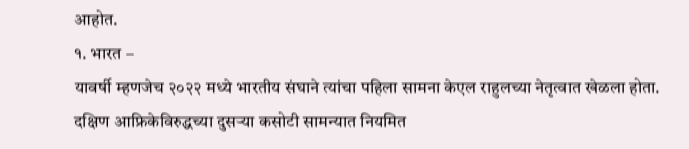आहोत.
१. भारत –
यावर्षी म्हणजेच २०२२ मध्ये भारतीय संघाने त्यांचा पहिला सामना केएल राहुलच्या नेतृत्वात खेळला होता. दक्षिण आफ्रिकेविरुद्धच्या दुसऱ्या कसोटी सामन्यात नियमित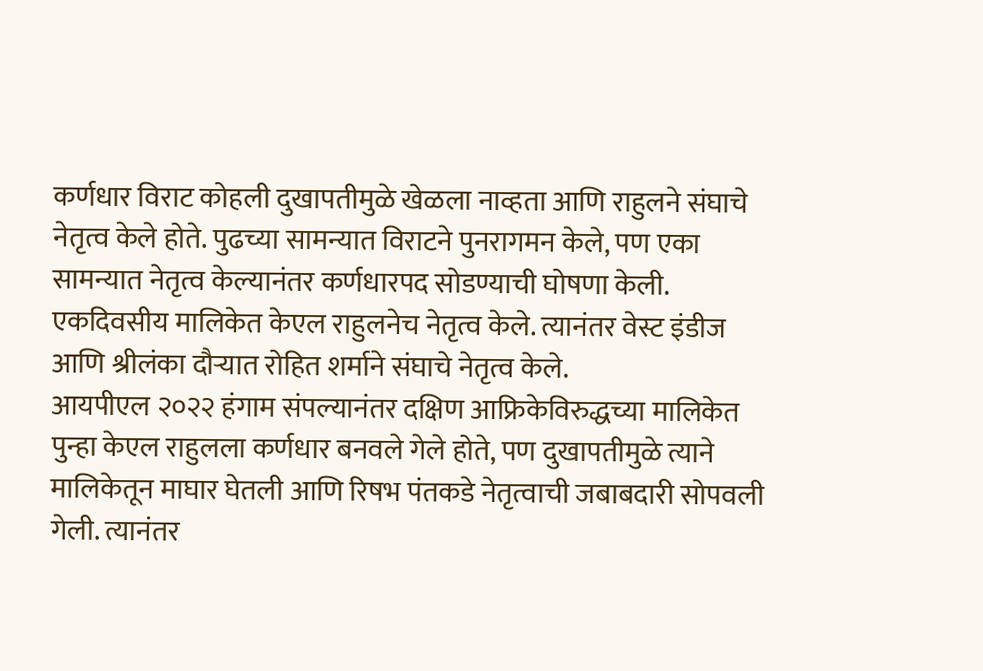कर्णधार विराट कोहली दुखापतीमुळे खेळला नाव्हता आणि राहुलने संघाचे नेतृत्व केले होते. पुढच्या सामन्यात विराटने पुनरागमन केले, पण एका सामन्यात नेतृत्व केल्यानंतर कर्णधारपद सोडण्याची घोषणा केली. एकदिवसीय मालिकेत केएल राहुलनेच नेतृत्व केले. त्यानंतर वेस्ट इंडीज आणि श्रीलंका दौऱ्यात रोहित शर्माने संघाचे नेतृत्व केले.
आयपीएल २०२२ हंगाम संपल्यानंतर दक्षिण आफ्रिकेविरुद्धच्या मालिकेत पुन्हा केएल राहुलला कर्णधार बनवले गेले होते, पण दुखापतीमुळे त्याने मालिकेतून माघार घेतली आणि रिषभ पंतकडे नेतृत्वाची जबाबदारी सोपवली गेली. त्यानंतर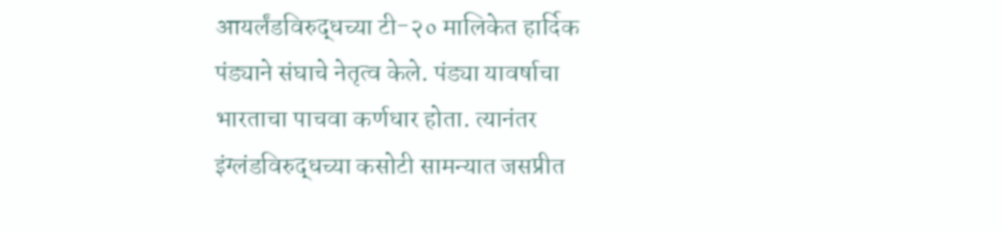आयर्लंडविरुद्धच्या टी-२० मालिकेत हार्दिक पंड्याने संघाचे नेतृत्व केले. पंड्या यावर्षाचा भारताचा पाचवा कर्णधार होता. त्यानंतर इंग्लंडविरुद्धच्या कसोटी सामन्यात जसप्रीत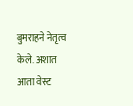बुमराहने नेतृत्व केले. अशात आता वेस्ट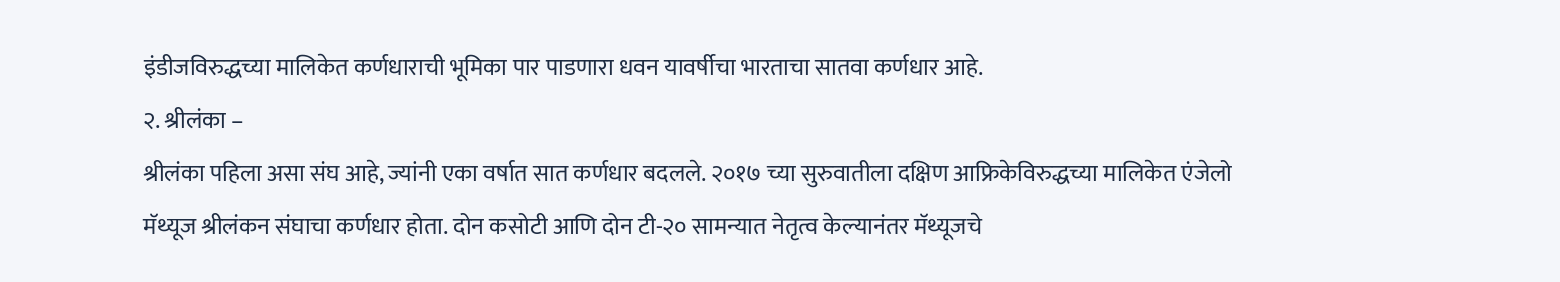इंडीजविरुद्धच्या मालिकेत कर्णधाराची भूमिका पार पाडणारा धवन यावर्षीचा भारताचा सातवा कर्णधार आहे.
२. श्रीलंका –
श्रीलंका पहिला असा संघ आहे, ज्यांनी एका वर्षात सात कर्णधार बदलले. २०१७ च्या सुरुवातीला दक्षिण आफ्रिकेविरुद्धच्या मालिकेत एंजेलो मॅथ्यूज श्रीलंकन संघाचा कर्णधार होता. दोन कसोटी आणि दोन टी-२० सामन्यात नेतृत्व केल्यानंतर मॅथ्यूजचे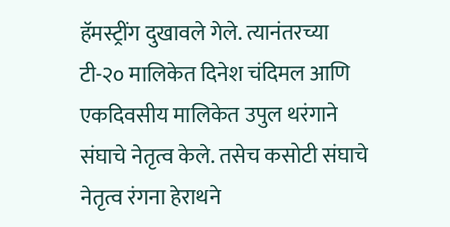हॅमस्ट्रींग दुखावले गेले. त्यानंतरच्या टी-२० मालिकेत दिनेश चंदिमल आणि एकदिवसीय मालिकेत उपुल थरंगाने संघाचे नेतृत्व केले. तसेच कसोटी संघाचे नेतृत्व रंगना हेराथने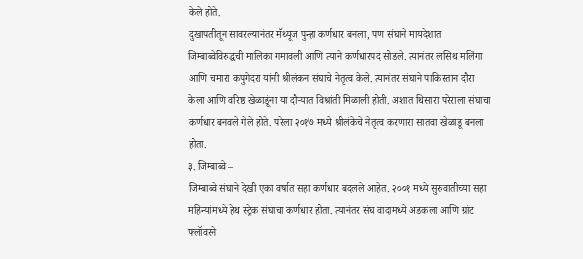केले होते.
दुखापतीतून सावरल्यानंतर मॅथ्यूज पुन्हा कर्णधार बनला, पण संघाने मायदेशात जिम्बाब्वेविरुद्धची मालिका गमावली आणि त्याने कर्णधारपद सोडले. त्यानंतर लसिथ मलिंगा आणि चमारा कपुगेदरा यांनी श्रीलंकन संघाचे नेतृत्व केले. त्यानंतर संघाने पाकिस्तान दौरा केला आणि वरिष्ठ खेळाडूंना या दौऱ्यात विश्रांती मिळाली होती. अशात थिसारा परेराला संघाचा कर्णधार बनवले गेले होते. परेला २०१७ मध्ये श्रीलंकेचे नेतृत्व करणारा सातवा खेळाडू बनला होता.
३. जिम्बाब्वे –
जिम्बाब्वे संघाने देखी एका वर्षात सहा कर्णधार बदलले आहेत. २००१ मध्ये सुरुवातीच्या सहा महिन्यांमध्ये हेथ स्ट्रेक संघाचा कर्णधार होता. त्यानंतर संघ वादामध्ये अडकला आणि ग्रांट फ्लॉवरने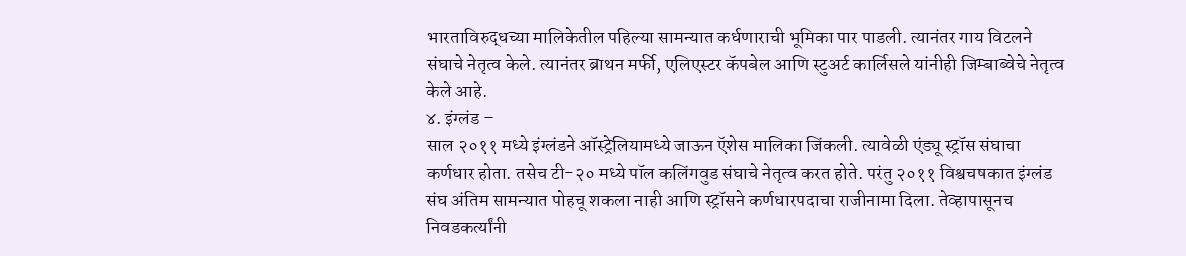भारताविरुद्धच्या मालिकेतील पहिल्या सामन्यात कर्धणाराची भूमिका पार पाडली. त्यानंतर गाय विटलने संघाचे नेतृत्व केले. त्यानंतर ब्राथन मर्फी, एलिएस्टर कॅपबेल आणि स्टुअर्ट कार्लिसले यांनीही जिम्बाब्वेचे नेतृत्व केले आहे.
४. इंग्लंड –
साल २०११ मध्ये इंग्लंडने ऑस्ट्रेलियामध्ये जाऊन ऍशेस मालिका जिंकली. त्यावेळी एंड्यू स्ट्रॉस संघाचा कर्णधार होता. तसेच टी-२० मध्ये पॉल कलिंगवुड संघाचे नेतृत्व करत होते. परंतु २०११ विश्वचषकात इंग्लंड संघ अंतिम सामन्यात पोहचू शकला नाही आणि स्ट्रॉसने कर्णधारपदाचा राजीनामा दिला. तेव्हापासूनच निवडकर्त्यांनी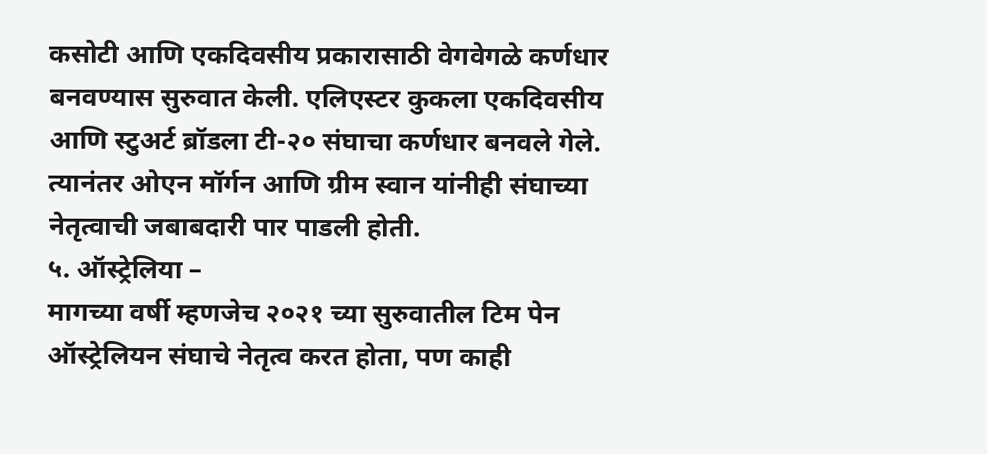कसोटी आणि एकदिवसीय प्रकारासाठी वेगवेगळे कर्णधार बनवण्यास सुरुवात केली. एलिएस्टर कुकला एकदिवसीय आणि स्टुअर्ट ब्रॉडला टी-२० संघाचा कर्णधार बनवले गेले. त्यानंतर ओएन मॉर्गन आणि ग्रीम स्वान यांनीही संघाच्या नेतृत्वाची जबाबदारी पार पाडली होती.
५. ऑस्ट्रेलिया –
मागच्या वर्षी म्हणजेच २०२१ च्या सुरुवातील टिम पेन ऑस्ट्रेलियन संघाचे नेतृत्व करत होता, पण काही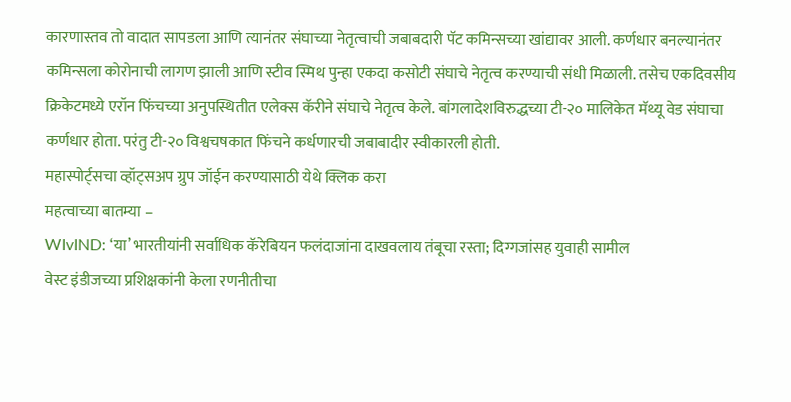कारणास्तव तो वादात सापडला आणि त्यानंतर संघाच्या नेतृत्वाची जबाबदारी पॅट कमिन्सच्या खांद्यावर आली. कर्णधार बनल्यानंतर कमिन्सला कोरोनाची लागण झाली आणि स्टीव स्मिथ पुन्हा एकदा कसोटी संघाचे नेतृत्व करण्याची संधी मिळाली. तसेच एकदिवसीय क्रिकेटमध्ये एरॉन फिंचच्या अनुपस्थितीत एलेक्स कॅरीने संघाचे नेतृत्व केले. बांगलादेशविरुद्धच्या टी-२० मालिकेत मॅथ्यू वेड संघाचा कर्णधार होता. परंतु टी-२० विश्वचषकात फिंचने कर्धणारची जबाबादीर स्वीकारली होती.
महास्पोर्ट्सचा व्हॉट्सअप ग्रुप जॉईन करण्यासाठी येथे क्लिक करा
महत्वाच्या बातम्या –
WIvIND: ‘या’ भारतीयांनी सर्वाधिक कॅरेबियन फलंदाजांना दाखवलाय तंबूचा रस्ता; दिग्गजांसह युवाही सामील
वेस्ट इंडीजच्या प्रशिक्षकांनी केला रणनीतीचा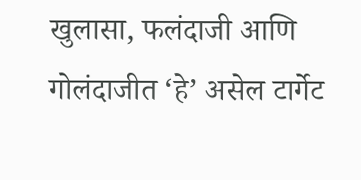खुलासा, फलंदाजी आणि गोलंदाजीत ‘हे’ असेल टार्गेट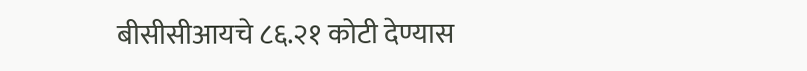बीसीसीआयचे ८६.२१ कोटी देण्यास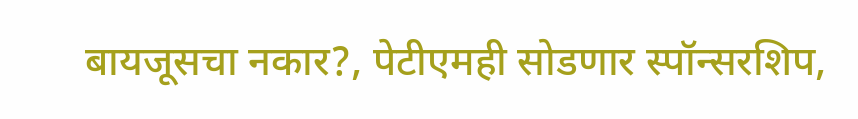बायजूसचा नकार?, पेटीएमही सोडणार स्पॉन्सरशिप,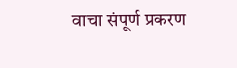वाचा संपूर्ण प्रकरण